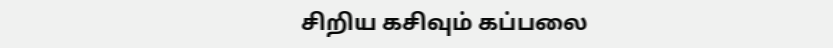சிறிய கசிவும் கப்பலை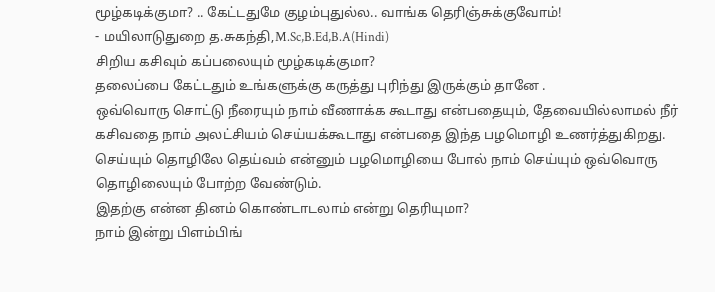மூழ்கடிக்குமா? .. கேட்டதுமே குழம்புதுல்ல.. வாங்க தெரிஞ்சுக்குவோம்!
- மயிலாடுதுறை த.சுகந்தி,M.Sc,B.Ed,B.A(Hindi)
சிறிய கசிவும் கப்பலையும் மூழ்கடிக்குமா?
தலைப்பை கேட்டதும் உங்களுக்கு கருத்து புரிந்து இருக்கும் தானே .
ஒவ்வொரு சொட்டு நீரையும் நாம் வீணாக்க கூடாது என்பதையும், தேவையில்லாமல் நீர் கசிவதை நாம் அலட்சியம் செய்யக்கூடாது என்பதை இந்த பழமொழி உணர்த்துகிறது.
செய்யும் தொழிலே தெய்வம் என்னும் பழமொழியை போல் நாம் செய்யும் ஒவ்வொரு தொழிலையும் போற்ற வேண்டும்.
இதற்கு என்ன தினம் கொண்டாடலாம் என்று தெரியுமா?
நாம் இன்று பிளம்பிங்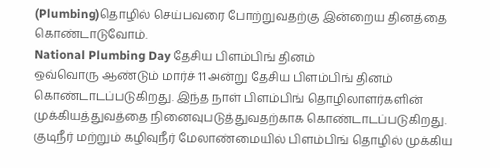(Plumbing)தொழில் செய்பவரை போற்றுவதற்கு இன்றைய தினத்தை கொண்டாடுவோம்.
National Plumbing Day தேசிய பிளம்பிங் தினம்
ஒவ்வொரு ஆண்டும் மார்ச் 11 அன்று தேசிய பிளம்பிங் தினம் கொண்டாடப்படுகிறது. இந்த நாள் பிளம்பிங் தொழிலாளர்களின் முக்கியத்துவத்தை நினைவுபடுத்துவதற்காக கொண்டாடப்படுகிறது.
குடிநீர் மற்றும் கழிவுநீர் மேலாண்மையில் பிளம்பிங் தொழில் முக்கிய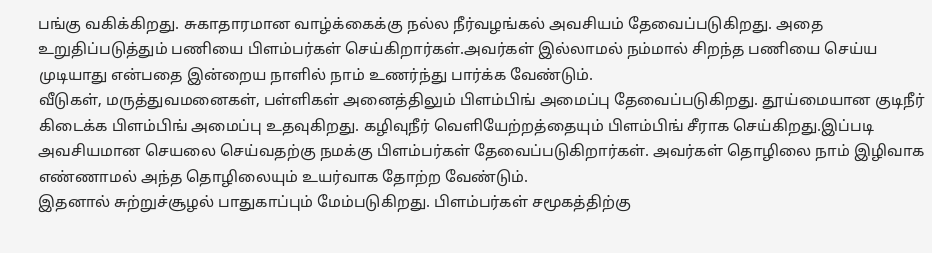பங்கு வகிக்கிறது. சுகாதாரமான வாழ்க்கைக்கு நல்ல நீர்வழங்கல் அவசியம் தேவைப்படுகிறது. அதை உறுதிப்படுத்தும் பணியை பிளம்பர்கள் செய்கிறார்கள்.அவர்கள் இல்லாமல் நம்மால் சிறந்த பணியை செய்ய முடியாது என்பதை இன்றைய நாளில் நாம் உணர்ந்து பார்க்க வேண்டும்.
வீடுகள், மருத்துவமனைகள், பள்ளிகள் அனைத்திலும் பிளம்பிங் அமைப்பு தேவைப்படுகிறது. தூய்மையான குடிநீர் கிடைக்க பிளம்பிங் அமைப்பு உதவுகிறது. கழிவுநீர் வெளியேற்றத்தையும் பிளம்பிங் சீராக செய்கிறது.இப்படி அவசியமான செயலை செய்வதற்கு நமக்கு பிளம்பர்கள் தேவைப்படுகிறார்கள். அவர்கள் தொழிலை நாம் இழிவாக எண்ணாமல் அந்த தொழிலையும் உயர்வாக தோற்ற வேண்டும்.
இதனால் சுற்றுச்சூழல் பாதுகாப்பும் மேம்படுகிறது. பிளம்பர்கள் சமூகத்திற்கு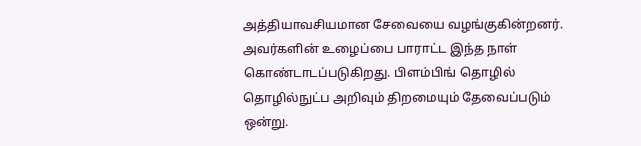அத்தியாவசியமான சேவையை வழங்குகின்றனர். அவர்களின் உழைப்பை பாராட்ட இந்த நாள் கொண்டாடப்படுகிறது. பிளம்பிங் தொழில் தொழில்நுட்ப அறிவும் திறமையும் தேவைப்படும் ஒன்று.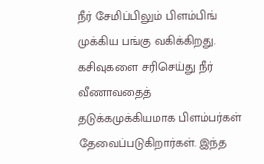நீர் சேமிப்பிலும் பிளம்பிங் முக்கிய பங்கு வகிக்கிறது. கசிவுகளை சரிசெய்து நீர் வீணாவதைத் தடுக்கமுக்கியமாக பிளம்பர்கள் தேவைப்படுகிறார்கள். இந்த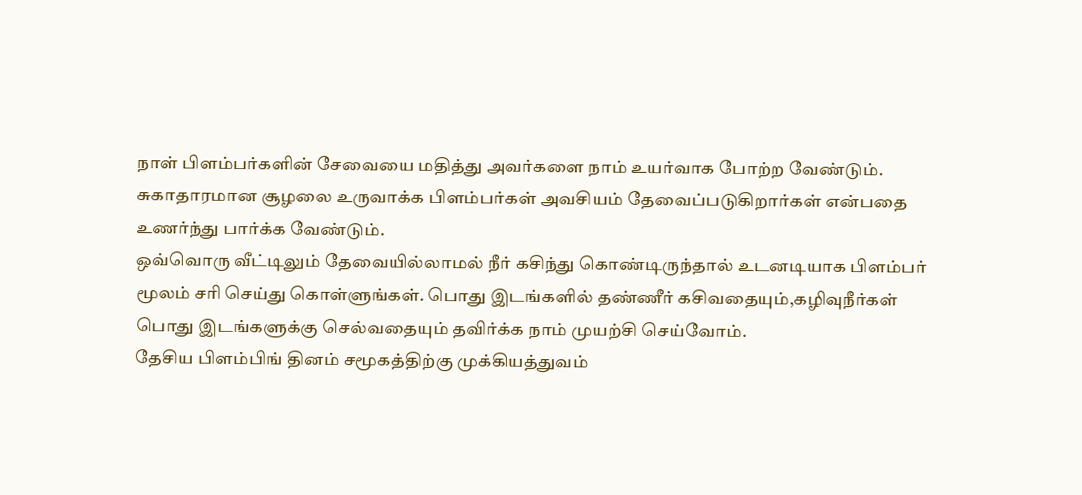நாள் பிளம்பர்களின் சேவையை மதித்து அவர்களை நாம் உயர்வாக போற்ற வேண்டும். சுகாதாரமான சூழலை உருவாக்க பிளம்பர்கள் அவசியம் தேவைப்படுகிறார்கள் என்பதை உணர்ந்து பார்க்க வேண்டும்.
ஒவ்வொரு வீட்டிலும் தேவையில்லாமல் நீர் கசிந்து கொண்டிருந்தால் உடனடியாக பிளம்பர் மூலம் சரி செய்து கொள்ளுங்கள். பொது இடங்களில் தண்ணீர் கசிவதையும்,கழிவுநீர்கள் பொது இடங்களுக்கு செல்வதையும் தவிர்க்க நாம் முயற்சி செய்வோம்.
தேசிய பிளம்பிங் தினம் சமூகத்திற்கு முக்கியத்துவம்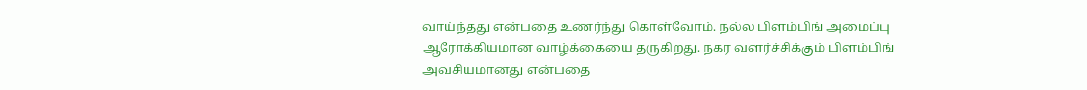வாய்ந்தது என்பதை உணர்ந்து கொள்வோம். நல்ல பிளம்பிங் அமைப்பு ஆரோக்கியமான வாழ்க்கையை தருகிறது. நகர வளர்ச்சிக்கும் பிளம்பிங் அவசியமானது என்பதை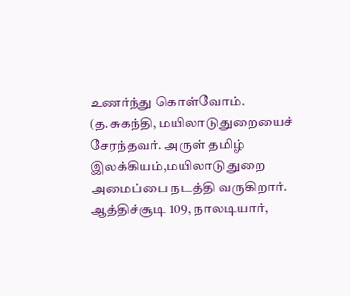உணர்ந்து கொள்வோம்.
(த.சுகந்தி, மயிலாடுதுறையைச் சேரந்தவர். அருள் தமிழ் இலக்கியம்,மயிலாடுதுறை அமைப்பை நடத்தி வருகிறார். ஆத்திச்சூடி 109, நாலடியார்,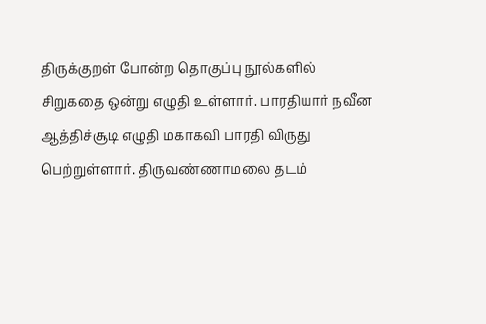திருக்குறள் போன்ற தொகுப்பு நூல்களில் சிறுகதை ஒன்று எழுதி உள்ளார். பாரதியார் நவீன ஆத்திச்சூடி எழுதி மகாகவி பாரதி விருது பெற்றுள்ளார். திருவண்ணாமலை தடம்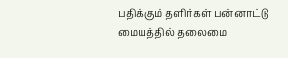பதிக்கும் தளிர்கள் பன்னாட்டு மையத்தில் தலைமை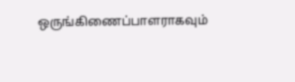ஒருங்கிணைப்பாளராகவும்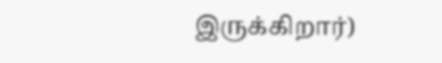இருக்கிறார்)